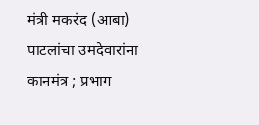मंत्री मकरंद (आबा) पाटलांचा उमदेवारांना कानमंत्र ; प्रभाग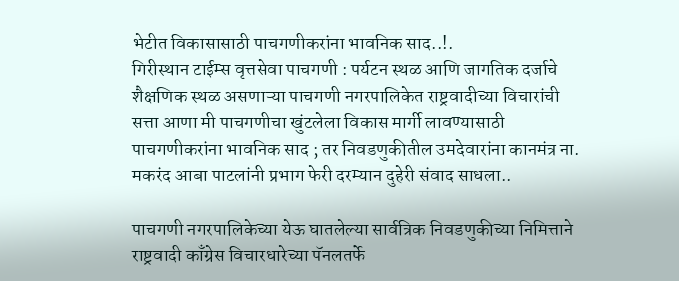भेटीत विकासासाठी पाचगणीकरांना भावनिक साद..!.
गिरीस्थान टाईम्स वृत्तसेवा पाचगणी : पर्यटन स्थळ आणि जागतिक दर्जाचे शैक्षणिक स्थळ असणाऱ्या पाचगणी नगरपालिकेत राष्ट्रवादीच्या विचारांची सत्ता आणा मी पाचगणीचा खुंटलेला विकास मार्गी लावण्यासाठी पाचगणीकरांना भावनिक साद ; तर निवडणुकीतील उमदेवारांना कानमंत्र ना. मकरंद आबा पाटलांनी प्रभाग फेरी दरम्यान दुहेरी संवाद साधला..

पाचगणी नगरपालिकेच्या येऊ घातलेल्या सार्वत्रिक निवडणुकीच्या निमित्ताने राष्ट्रवादी काँग्रेस विचारधारेच्या पॅनलतर्फे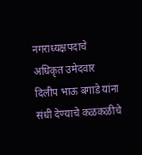नगराध्यक्षपदाचे अधिकृत उमेदवार दिलीप भाऊ बगाडे यांना संधी देण्याचे कळकळीचे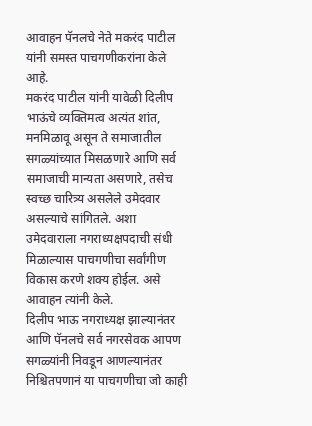आवाहन पॅनलचे नेते मकरंद पाटील यांनी समस्त पाचगणीकरांना केले आहे.
मकरंद पाटील यांनी यावेळी दिलीप भाऊंचे व्यक्तिमत्व अत्यंत शांत, मनमिळावू असून ते समाजातील सगळ्यांच्यात मिसळणारे आणि सर्व समाजाची मान्यता असणारे, तसेच स्वच्छ चारित्र्य असलेले उमेदवार असल्याचे सांगितले. अशा उमेदवाराला नगराध्यक्षपदाची संधी मिळाल्यास पाचगणीचा सर्वांगीण विकास करणे शक्य होईल. असे आवाहन त्यांनी केले.
दिलीप भाऊ नगराध्यक्ष झाल्यानंतर आणि पॅनलचे सर्व नगरसेवक आपण सगळ्यांनी निवडून आणल्यानंतर निश्चितपणानं या पाचगणीचा जो काही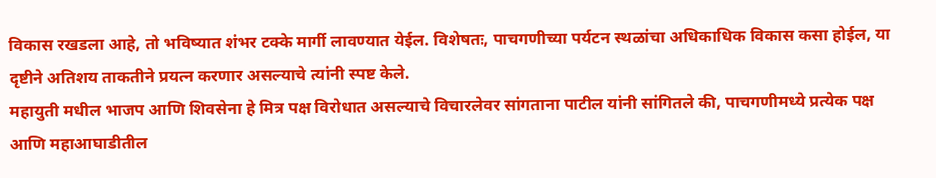विकास रखडला आहे, तो भविष्यात शंभर टक्के मार्गी लावण्यात येईल. विशेषतः, पाचगणीच्या पर्यटन स्थळांचा अधिकाधिक विकास कसा होईल, या दृष्टीने अतिशय ताकतीने प्रयत्न करणार असल्याचे त्यांनी स्पष्ट केले.
महायुती मधील भाजप आणि शिवसेना हे मित्र पक्ष विरोधात असल्याचे विचारलेवर सांगताना पाटील यांनी सांगितले की, पाचगणीमध्ये प्रत्येक पक्ष आणि महाआघाडीतील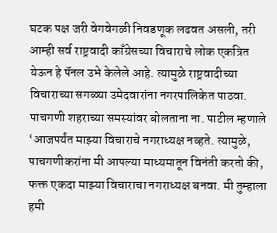घटक पक्ष जरी वेगवेगळी निवडणूक लढवत असली, तरी आम्ही सर्व राष्ट्रवादी काँग्रेसच्या विचाराचे लोक एकत्रित येऊन हे पॅनल उभे केलेले आहे. त्यामुळे राष्ट्रवादीच्या विचाराच्या सगळ्या उमेदवारांना नगरपालिकेत पाठवा.
पाचगणी शहराच्या समस्यांवर बोलताना ना. पाटील म्हणाले ‘आजपर्यंत माझ्या विचाराचे नगराध्यक्ष नव्हते. त्यामुळे, पाचगणीकरांना मी आपल्या माध्यमातून विनंती करतो की, फक्त एकदा माझ्या विचाराचा नगराध्यक्ष बनवा. मी तुम्हाला हमी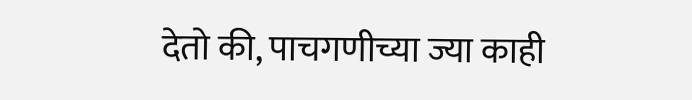देतो की, पाचगणीच्या ज्या काही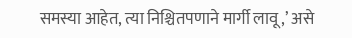समस्या आहेत, त्या निश्चितपणाने मार्गी लावू,’ असे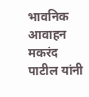भावनिक आवाहन मकरंद पाटील यांनी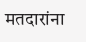मतदारांना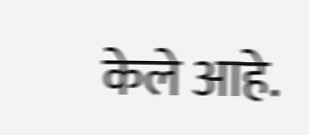केले आहे.